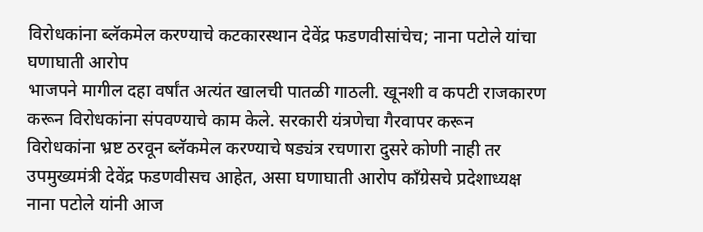विरोधकांना ब्लॅकमेल करण्याचे कटकारस्थान देवेंद्र फडणवीसांचेच; नाना पटोले यांचा घणाघाती आरोप
भाजपने मागील दहा वर्षांत अत्यंत खालची पातळी गाठली. खूनशी व कपटी राजकारण करून विरोधकांना संपवण्याचे काम केले. सरकारी यंत्रणेचा गैरवापर करून विरोधकांना भ्रष्ट ठरवून ब्लॅकमेल करण्याचे षड्यंत्र रचणारा दुसरे कोणी नाही तर उपमुख्यमंत्री देवेंद्र फडणवीसच आहेत, असा घणाघाती आरोप काँग्रेसचे प्रदेशाध्यक्ष नाना पटोले यांनी आज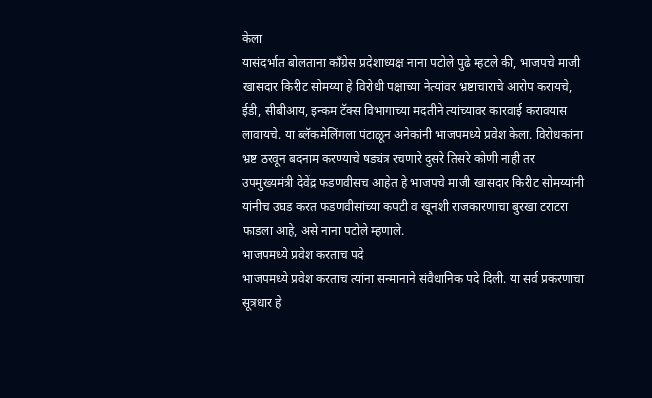केला
यासंदर्भात बोलताना काँग्रेस प्रदेशाध्यक्ष नाना पटोले पुढे म्हटले की, भाजपचे माजी खासदार किरीट सोमय्या हे विरोधी पक्षाच्या नेत्यांवर भ्रष्टाचाराचे आरोप करायचे, ईडी, सीबीआय, इन्कम टॅक्स विभागाच्या मदतीने त्यांच्यावर कारवाई करावयास लावायचे. या ब्लॅकमेलिंगला पंटाळून अनेकांनी भाजपमध्ये प्रवेश केला. विरोधकांना भ्रष्ट ठरवून बदनाम करण्याचे षड्यंत्र रचणारे दुसरे तिसरे कोणी नाही तर उपमुख्यमंत्री देवेंद्र फडणवीसच आहेत हे भाजपचे माजी खासदार किरीट सोमय्यांनी यांनीच उघड करत फडणवीसांच्या कपटी व खूनशी राजकारणाचा बुरखा टराटरा फाडला आहे, असे नाना पटोले म्हणाले.
भाजपमध्ये प्रवेश करताच पदे
भाजपमध्ये प्रवेश करताच त्यांना सन्मानाने संवैधानिक पदे दिली. या सर्व प्रकरणाचा सूत्रधार हे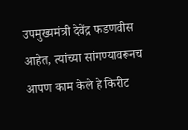उपमुख्यमंत्री देवेंद्र फडणवीस आहेत, त्यांच्या सांगण्यावरूनच आपण काम केले हे किरीट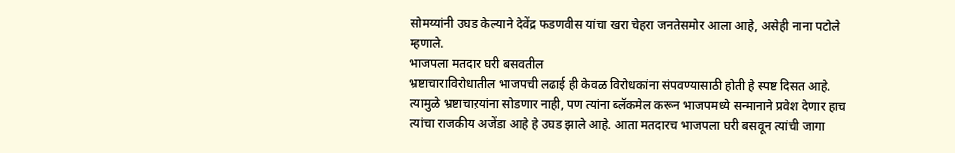सोमय्यांनी उघड केल्याने देवेंद्र फडणवीस यांचा खरा चेहरा जनतेसमोर आला आहे, असेही नाना पटोले म्हणाले.
भाजपला मतदार घरी बसवतील
भ्रष्टाचाराविरोधातील भाजपची लढाई ही केवळ विरोधकांना संपवण्यासाठी होती हे स्पष्ट दिसत आहे. त्यामुळे भ्रष्टाचाऱयांना सोडणार नाही, पण त्यांना ब्लॅकमेल करून भाजपमध्ये सन्मानाने प्रवेश देणार हाच त्यांचा राजकीय अजेंडा आहे हे उघड झाले आहे. आता मतदारच भाजपला घरी बसवून त्यांची जागा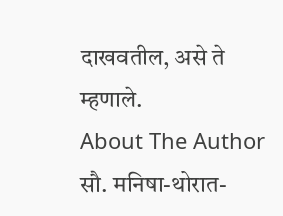दाखवतील, असे ते म्हणाले.
About The Author
सौ. मनिषा-थोरात-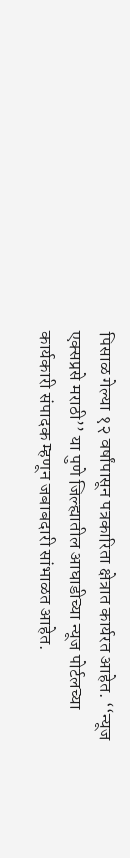पिसाळ गेल्या १२ वर्षांपासून पत्रकारिता क्षेत्रात कार्यरत आहेत. ‘‘न्यूज एक्सप्रसे मराठी’’ या पुणे जिल्ह्यातील आघाडीच्या न्यूज पोर्टलच्या कार्यकारी संपादक म्हणून जबाबदारी सांभाळत आहेत.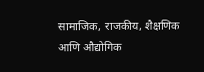सामाजिक, राजकीय, शैक्षणिक आणि औद्योगिक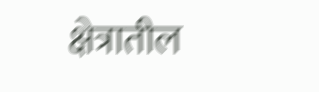क्षेत्रातील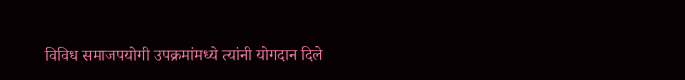विविध समाजपयोगी उपक्रमांमध्ये त्यांनी योगदान दिले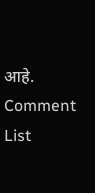आहे.
Comment List